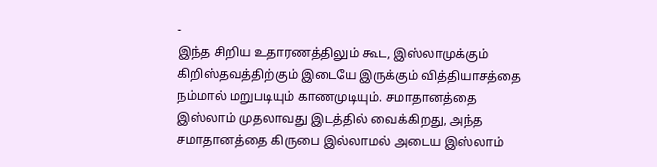-
இந்த சிறிய உதாரணத்திலும் கூட, இஸ்லாமுக்கும் கிறிஸ்தவத்திற்கும் இடையே இருக்கும் வித்தியாசத்தை நம்மால் மறுபடியும் காணமுடியும். சமாதானத்தை இஸ்லாம் முதலாவது இடத்தில் வைக்கிறது, அந்த சமாதானத்தை கிருபை இல்லாமல் அடைய இஸ்லாம்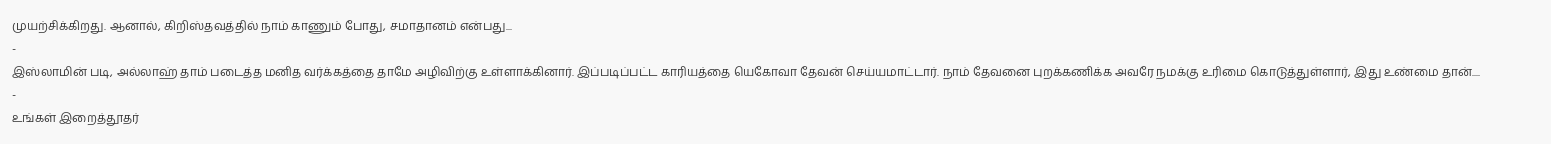முயற்சிக்கிறது. ஆனால், கிறிஸ்தவத்தில் நாம் காணும் போது, சமாதானம் என்பது...
-
இஸ்லாமின் படி, அல்லாஹ் தாம் படைத்த மனித வர்க்கத்தை தாமே அழிவிற்கு உள்ளாக்கினார். இப்படிப்பட்ட காரியத்தை யெகோவா தேவன் செய்யமாட்டார். நாம் தேவனை புறக்கணிக்க அவரே நமக்கு உரிமை கொடுத்துள்ளார், இது உண்மை தான்....
-
உங்கள் இறைத்தூதர்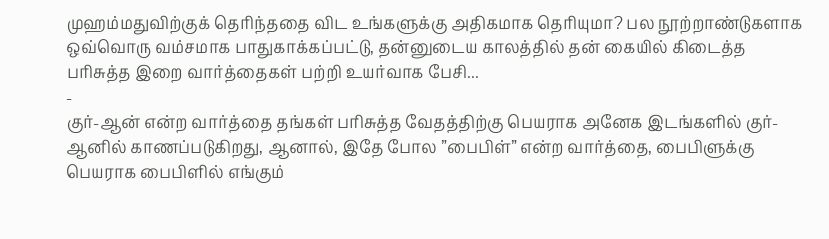முஹம்மதுவிற்குக் தெரிந்ததை விட உங்களுக்கு அதிகமாக தெரியுமா? பல நூற்றாண்டுகளாக ஒவ்வொரு வம்சமாக பாதுகாக்கப்பட்டு, தன்னுடைய காலத்தில் தன் கையில் கிடைத்த பரிசுத்த இறை வார்த்தைகள் பற்றி உயர்வாக பேசி...
-
குர்-ஆன் என்ற வார்த்தை தங்கள் பரிசுத்த வேதத்திற்கு பெயராக அனேக இடங்களில் குர்-ஆனில் காணப்படுகிறது, ஆனால், இதே போல ”பைபிள்” என்ற வார்த்தை, பைபிளுக்கு பெயராக பைபிளில் எங்கும்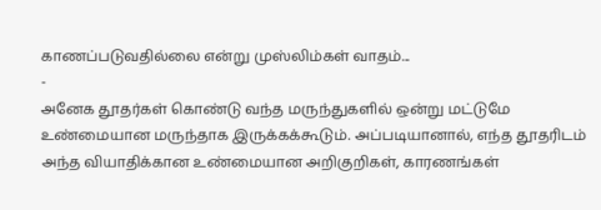காணப்படுவதில்லை என்று முஸ்லிம்கள் வாதம்...
-
அனேக தூதர்கள் கொண்டு வந்த மருந்துகளில் ஒன்று மட்டுமே உண்மையான மருந்தாக இருக்கக்கூடும். அப்படியானால், எந்த தூதரிடம் அந்த வியாதிக்கான உண்மையான அறிகுறிகள், காரணங்கள்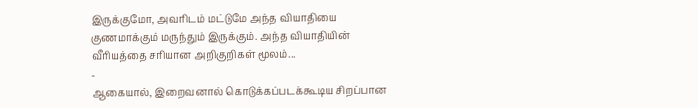இருக்குமோ, அவரிடம் மட்டுமே அந்த வியாதியை குணமாக்கும் மருந்தும் இருக்கும். அந்த வியாதியின் வீரியத்தை சரியான அறிகுறிகள் மூலம்...
-
ஆகையால், இறைவனால் கொடுக்கப்படக்கூடிய சிறப்பான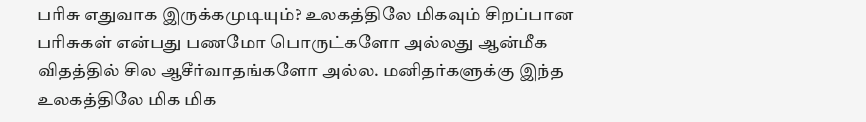பரிசு எதுவாக இருக்கமுடியும்? உலகத்திலே மிகவும் சிறப்பான பரிசுகள் என்பது பணமோ பொருட்களோ அல்லது ஆன்மீக விதத்தில் சில ஆசீர்வாதங்களோ அல்ல. மனிதர்களுக்கு இந்த உலகத்திலே மிக மிக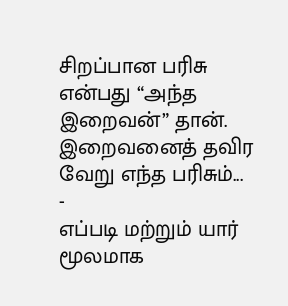சிறப்பான பரிசு என்பது “அந்த இறைவன்” தான். இறைவனைத் தவிர வேறு எந்த பரிசும்...
-
எப்படி மற்றும் யார் மூலமாக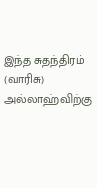இந்த சுதந்திரம் (வாரிசு) அல்லாஹ்விற்கு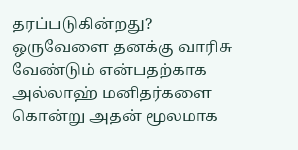தரப்படுகின்றது? ஒருவேளை தனக்கு வாரிசு வேண்டும் என்பதற்காக அல்லாஹ் மனிதர்களை கொன்று அதன் மூலமாக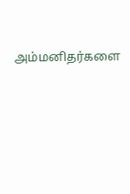அம்மனிதர்களை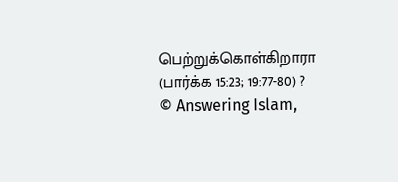பெற்றுக்கொள்கிறாரா (பார்க்க 15:23; 19:77-80) ?
© Answering Islam,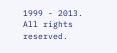1999 - 2013. All rights reserved.